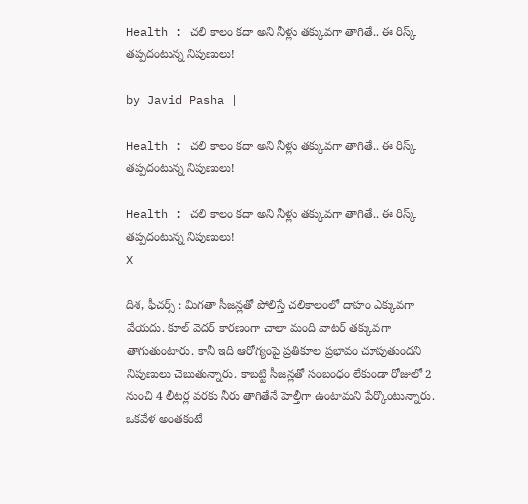Health : చలి కాలం కదా అని నీళ్లు తక్కువగా తాగితే.. ఈ రిస్క్ తప్పదంటున్న నిపుణులు!

by Javid Pasha |

Health : చలి కాలం కదా అని నీళ్లు తక్కువగా తాగితే.. ఈ రిస్క్ తప్పదంటున్న నిపుణులు!

Health : చలి కాలం కదా అని నీళ్లు తక్కువగా తాగితే.. ఈ రిస్క్ తప్పదంటున్న నిపుణులు!
X

దిశ, ఫీచర్స్ : మిగతా సీజన్లతో పోలిస్తే చలికాలంలో దాహం ఎక్కువగా వేయదు. కూల్ వెదర్ కారణంగా చాలా మంది వాటర్ తక్కువగా తాగుతుంటారు. కానీ ఇది ఆరోగ్యంపై ప్రతికూల ప్రభావం చూపుతుందని నిపుణులు చెబుతున్నారు. కాబట్టి సీజన్లతో సంబంధం లేకుండా రోజులో 2 నుంచి 4 లీటర్ల వరకు నీరు తాగితేనే హెల్తీగా ఉంటామని పేర్కొంటున్నారు. ఒకవేళ అంతకంటే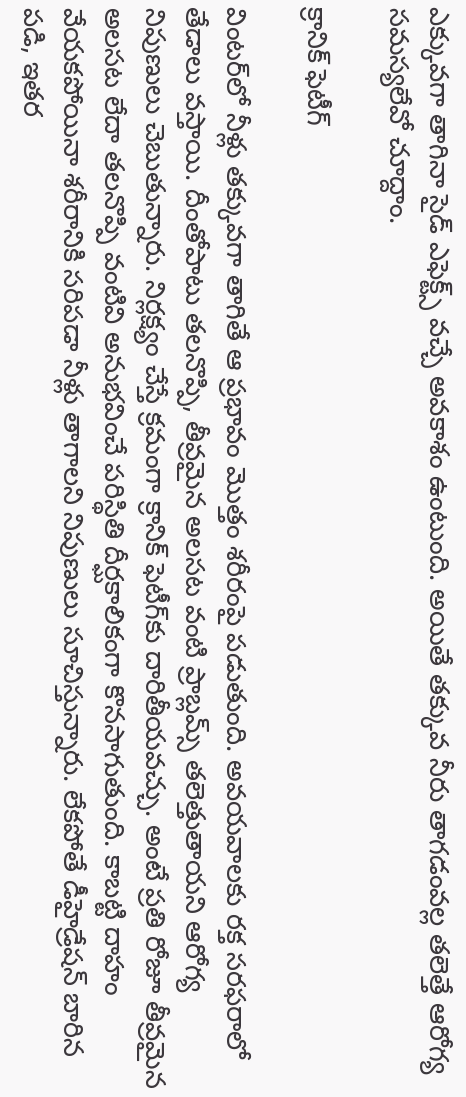ఎక్కువగా తాగినా సైడ్ ఎఫెక్ట్స్ వచ్చే అవకాశం ఉంటుంది. అయితే తక్కువ నీరు తాగడంవల్ల తలెత్తే ఆరోగ్య సమస్యలేవో చూద్దాం.

క్రానిక్ ఫెటీగ్

వింటర్‌లో నీళ్లు తక్కువగా తాగితే ఆ ప్రభావం మొత్తం శరీరంపై పడుతుంది. అవయవాలకు రక్త సరఫరాలో తేడాలు వస్తాయి. దీంతోపాటు తలనొప్పి, తీవ్రమైన అలసట వంటి ప్రాబ్లమ్స్ తలెత్తుతాయని ఆరోగ్య నిపుణులు చెబుతున్నారు. నిర్లక్ష్యం చేస్తే క్రమంగా క్రానిక్ ఫెటీగ్‌కు దారితీయవచ్చు. అంటే ప్రతి రోజూ తీవ్రమైన అలసట లేదా తలనొప్పి వంటివి అనుభవించే పరిస్థితి దీర్ఘకాలికంగా కొనసాగుతుంది. కాబట్టి దాహం వేయకపోయినా శరీరానికి సరిపడా నీళ్లు తాగాలని నిపుణులు సూచిస్తున్నారు. లేకపోతే డీహైడ్రేషన్ బారిన పడి, ఇతర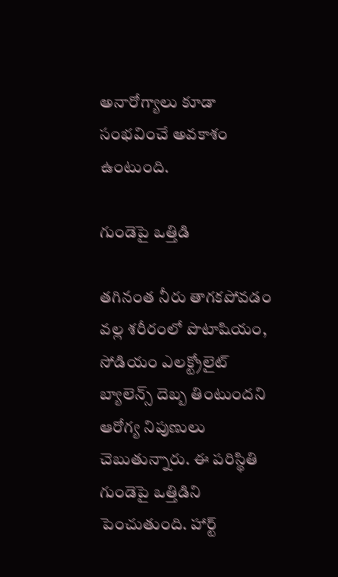అనారోగ్యాలు కూడా సంభవించే అవకాశం ఉంటుంది.

గుండెపై ఒత్తిడి

తగినంత నీరు తాగకపోవడం వల్ల శరీరంలో పొటాషియం, సోడియం ఎలక్ట్రోలైట్ బ్యాలెన్స్ దెబ్బ తింటుందని ఆరోగ్య నిపుణులు చెబుతున్నారు. ఈ పరిస్థితి గుండెపై ఒత్తిడిని పెంచుతుంది. హార్ట్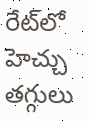రేట్‌లో హెచ్చు తగ్గులు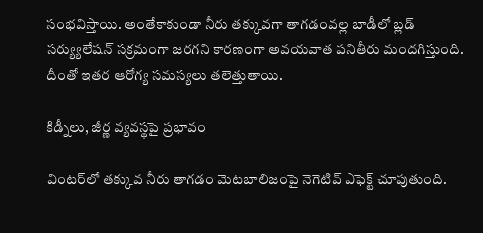సంభవిస్తాయి. అంతేకాకుండా నీరు తక్కువగా తాగడంవల్ల బాడీలో బ్లడ్ సర్య్యులేషన్ సక్రమంగా జరగని కారణంగా అవయవాత పనితీరు మందగిస్తుంది. దీంతో ఇతర ఆరోగ్య సమస్యలు తలెత్తుతాయి.

కిడ్నీలు, జీర్ణ వ్యవస్థపై ప్రభావం

వింటర్‌లో తక్కువ నీరు తాగడం మెటబాలిజంపై నెగెటివ్ ఎఫెక్ట్ చూపుతుంది.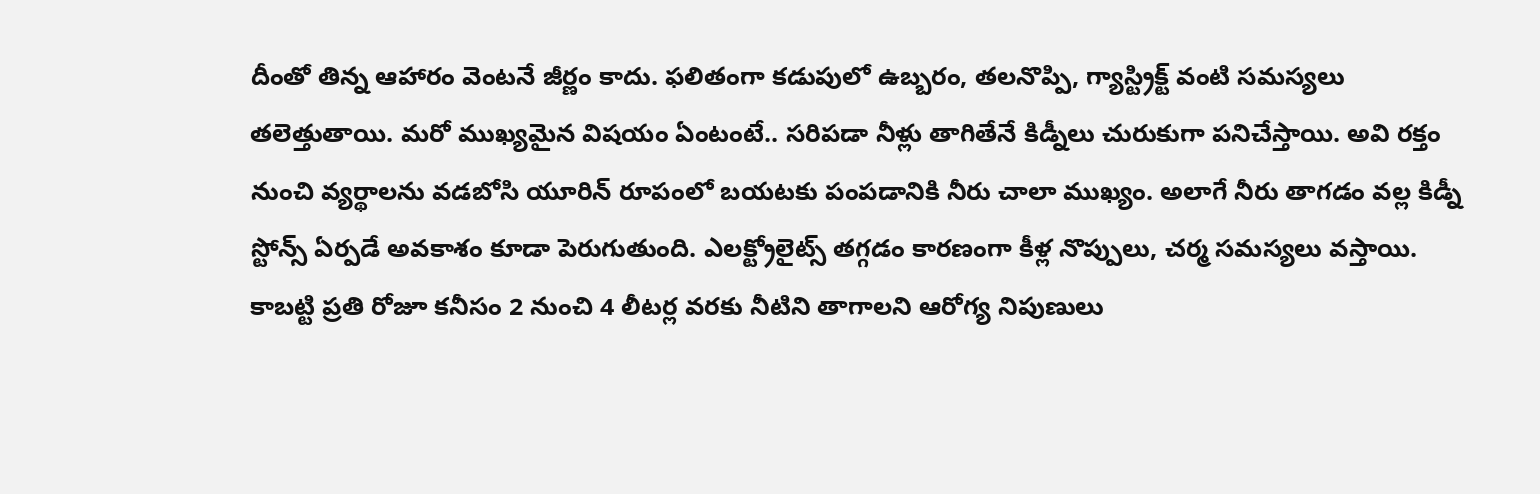దీంతో తిన్న ఆహారం వెంటనే జీర్ణం కాదు. ఫలితంగా కడుపులో ఉబ్బరం, తలనొప్పి, గ్యాస్ట్రిక్ట్ వంటి సమస్యలు తలెత్తుతాయి. మరో ముఖ్యమైన విషయం ఏంటంటే.. సరిపడా నీళ్లు తాగితేనే కిడ్నీలు చురుకుగా పనిచేస్తాయి. అవి రక్తం నుంచి వ్యర్థాలను వడబోసి యూరిన్ రూపంలో బయటకు పంపడానికి నీరు చాలా ముఖ్యం. అలాగే నీరు తాగడం వల్ల కిడ్నీ స్టోన్స్ ఏర్పడే అవకాశం కూడా పెరుగుతుంది. ఎలక్ట్రోలైట్స్ తగ్గడం కారణంగా కీళ్ల నొప్పులు, చర్మ సమస్యలు వస్తాయి. కాబట్టి ప్రతి రోజూ కనీసం 2 నుంచి 4 లీటర్ల వరకు నీటిని తాగాలని ఆరోగ్య నిపుణులు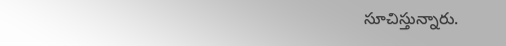సూచిస్తున్నారు.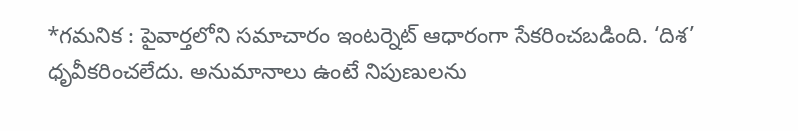*గమనిక : పైవార్తలోని సమాచారం ఇంటర్నెట్ ఆధారంగా సేకరించబడింది. ‘దిశ’ ధృవీకరించలేదు. అనుమానాలు ఉంటే నిపుణులను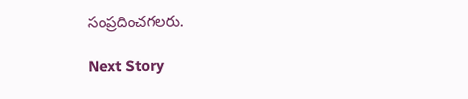సంప్రదించగలరు.

Next Story